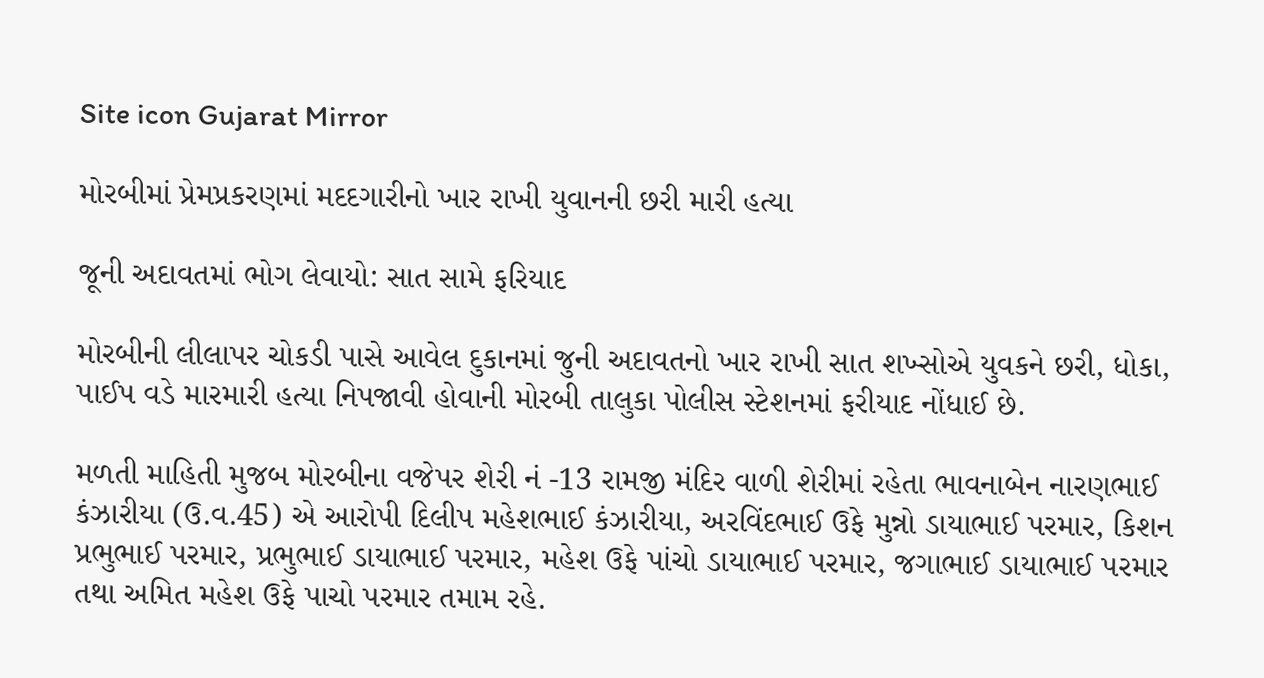Site icon Gujarat Mirror

મોરબીમાં પ્રેમપ્રકરણમાં મદદગારીનો ખાર રાખી યુવાનની છરી મારી હત્યા

જૂની અદાવતમાં ભોગ લેવાયો: સાત સામે ફરિયાદ

મોરબીની લીલાપર ચોકડી પાસે આવેલ દુકાનમાં જુની અદાવતનો ખાર રાખી સાત શખ્સોએ યુવકને છરી, ધોકા, પાઈપ વડે મારમારી હત્યા નિપજાવી હોવાની મોરબી તાલુકા પોલીસ સ્ટેશનમાં ફરીયાદ નોંધાઈ છે.

મળતી માહિતી મુજબ મોરબીના વજેપર શેરી નં -13 રામજી મંદિર વાળી શેરીમાં રહેતા ભાવનાબેન નારણભાઈ કંઝારીયા (ઉ.વ.45) એ આરોપી દિલીપ મહેશભાઈ કંઝારીયા, અરવિંદભાઈ ઉફે મુન્નો ડાયાભાઈ પરમાર, કિશન પ્રભુભાઈ પરમાર, પ્રભુભાઈ ડાયાભાઈ પરમાર, મહેશ ઉફે પાંચો ડાયાભાઈ પરમાર, જગાભાઈ ડાયાભાઈ પરમાર તથા અમિત મહેશ ઉફે પાચો પરમાર તમામ રહે.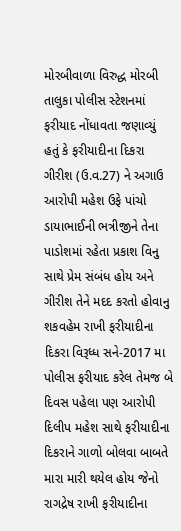મોરબીવાળા વિરુદ્ધ મોરબી તાલુકા પોલીસ સ્ટેશનમાં ફરીયાદ નોંધાવતા જણાવ્યું હતું કે ફરીયાદીના દિકરા ગીરીશ (ઉ.વ.27) ને અગાઉ આરોપી મહેશ ઉફે પાંચો ડાયાભાઈની ભત્રીજીને તેના પાડોશમાં રહેતા પ્રકાશ વિનુ સાથે પ્રેમ સંબંધ હોય અને ગીરીશ તેને મદદ કરતો હોવાનુ શકવહેમ રાખી ફરીયાદીના દિકરા વિરૂધ્ધ સને-2017 મા પોલીસ ફરીયાદ કરેલ તેમજ બે દિવસ પહેલા પણ આરોપી દિલીપ મહેશ સાથે ફરીયાદીના દિકરાને ગાળો બોલવા બાબતે મારા મારી થયેલ હોય જેનો રાગદ્રેષ રાખી ફરીયાદીના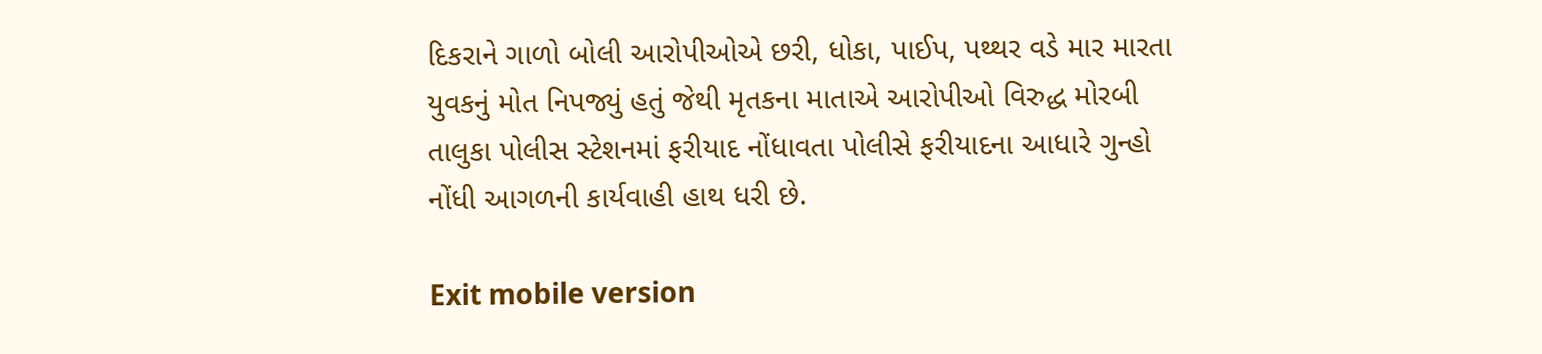દિકરાને ગાળો બોલી આરોપીઓએ છરી, ધોકા, પાઈપ, પથ્થર વડે માર મારતા યુવકનું મોત નિપજ્યું હતું જેથી મૃતકના માતાએ આરોપીઓ વિરુદ્ધ મોરબી તાલુકા પોલીસ સ્ટેશનમાં ફરીયાદ નોંધાવતા પોલીસે ફરીયાદના આધારે ગુન્હો નોંધી આગળની કાર્યવાહી હાથ ધરી છે.

Exit mobile version